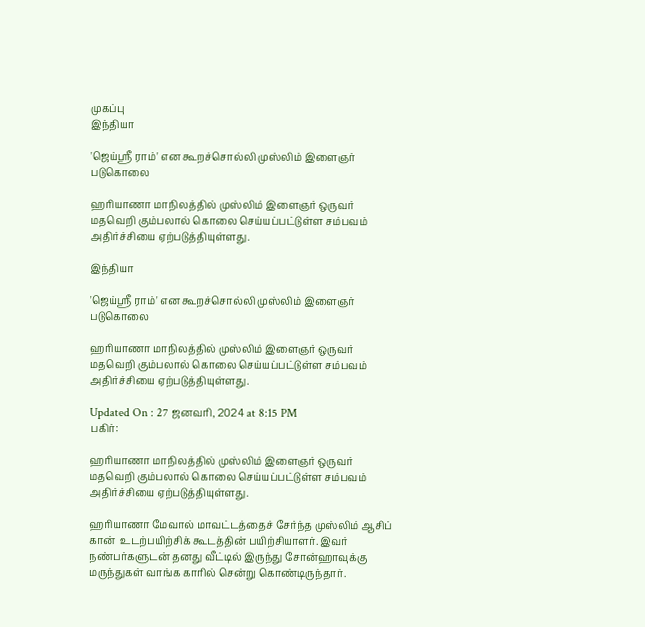முகப்பு
இந்தியா

'ஜெய்ஸ்ரீ ராம்' என கூறச்சொல்லி முஸ்லிம் இளைஞர் படுகொலை

ஹரியாணா மாநிலத்தில் முஸ்லிம் இளைஞர் ஒருவர் மதவெறி கும்பலால் கொலை செய்யப்பட்டுள்ள சம்பவம் அதிர்ச்சியை ஏற்படுத்தியுள்ளது.

இந்தியா

'ஜெய்ஸ்ரீ ராம்' என கூறச்சொல்லி முஸ்லிம் இளைஞர் படுகொலை

ஹரியாணா மாநிலத்தில் முஸ்லிம் இளைஞர் ஒருவர் மதவெறி கும்பலால் கொலை செய்யப்பட்டுள்ள சம்பவம் அதிர்ச்சியை ஏற்படுத்தியுள்ளது.

Updated On : 27 ஜனவரி, 2024 at 8:15 PM
பகிர்:

ஹரியாணா மாநிலத்தில் முஸ்லிம் இளைஞர் ஒருவர் மதவெறி கும்பலால் கொலை செய்யப்பட்டுள்ள சம்பவம் அதிர்ச்சியை ஏற்படுத்தியுள்ளது.

ஹரியாணா மேவால் மாவட்டத்தைச் சேர்ந்த முஸ்லிம் ஆசிப் கான்  உடற்பயிற்சிக் கூடத்தின் பயிற்சியாளர். இவர் நண்பர்களுடன் தனது வீட்டில் இருந்து சோன்ஹாவுக்கு மருந்துகள் வாங்க காரில் சென்று கொண்டிருந்தார்.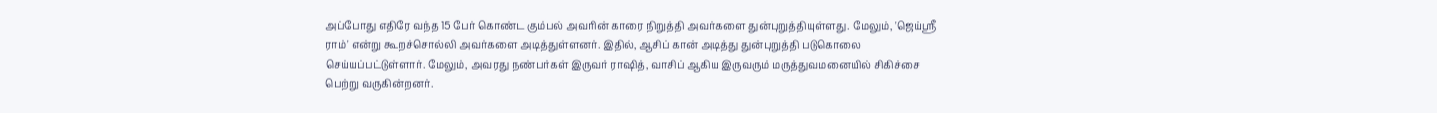அப்போது எதிரே வந்த 15 பேர் கொண்ட கும்பல் அவரின் காரை நிறுத்தி அவர்களை துன்புறுத்தியுள்ளது. மேலும், 'ஜெய்ஸ்ரீ ராம்' என்று கூறச்சொல்லி அவர்களை அடித்துள்ளனர். இதில், ஆசிப் கான் அடித்து துன்புறுத்தி படுகொலை செய்யப்பட்டுள்ளார். மேலும், அவரது நண்பர்கள் இருவர் ராஷித், வாசிப் ஆகிய இருவரும் மருத்துவமனையில் சிகிச்சை பெற்று வருகின்றனர்.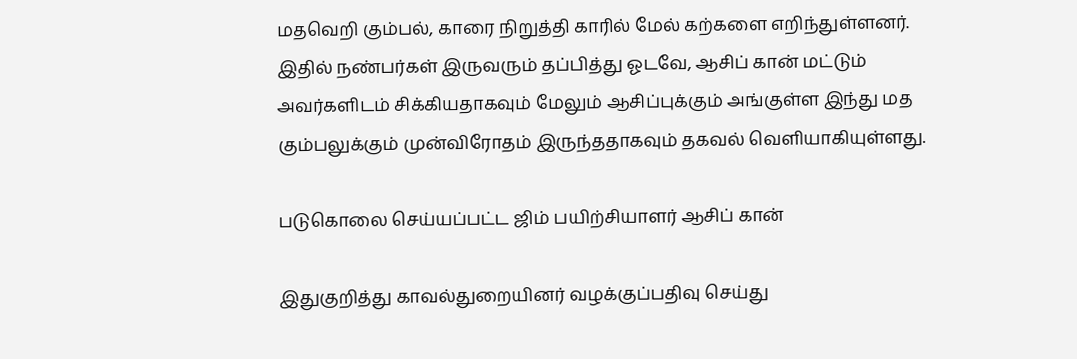மதவெறி கும்பல், காரை நிறுத்தி காரில் மேல் கற்களை எறிந்துள்ளனர். இதில் நண்பர்கள் இருவரும் தப்பித்து ஓடவே, ஆசிப் கான் மட்டும் அவர்களிடம் சிக்கியதாகவும் மேலும் ஆசிப்புக்கும் அங்குள்ள இந்து மத கும்பலுக்கும் முன்விரோதம் இருந்ததாகவும் தகவல் வெளியாகியுள்ளது.

படுகொலை செய்யப்பட்ட ஜிம் பயிற்சியாளர் ஆசிப் கான்

இதுகுறித்து காவல்துறையினர் வழக்குப்பதிவு செய்து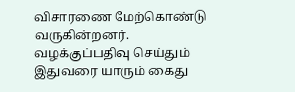விசாரணை மேற்கொண்டு வருகின்றனர். வழக்குப்பதிவு செய்தும் இதுவரை யாரும் கைது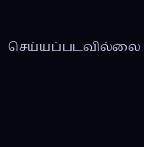செய்யப்படவில்லை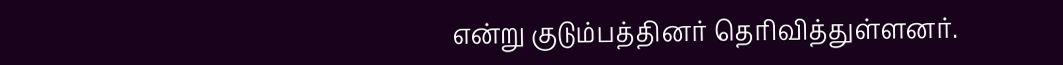என்று குடும்பத்தினர் தெரிவித்துள்ளனர்.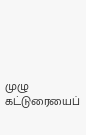முழு கட்டுரையைப்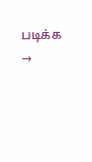படிக்க →